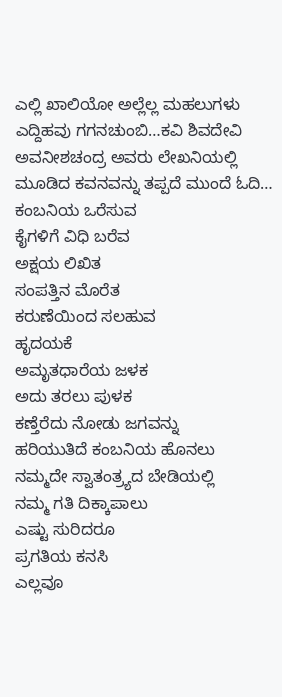ಎಲ್ಲಿ ಖಾಲಿಯೋ ಅಲ್ಲೆಲ್ಲ ಮಹಲುಗಳು ಎದ್ದಿಹವು ಗಗನಚುಂಬಿ…ಕವಿ ಶಿವದೇವಿ ಅವನೀಶಚಂದ್ರ ಅವರು ಲೇಖನಿಯಲ್ಲಿ ಮೂಡಿದ ಕವನವನ್ನು ತಪ್ಪದೆ ಮುಂದೆ ಓದಿ…
ಕಂಬನಿಯ ಒರೆಸುವ
ಕೈಗಳಿಗೆ ವಿಧಿ ಬರೆವ
ಅಕ್ಷಯ ಲಿಖಿತ
ಸಂಪತ್ತಿನ ಮೊರೆತ
ಕರುಣೆಯಿಂದ ಸಲಹುವ
ಹೃದಯಕೆ
ಅಮೃತಧಾರೆಯ ಜಳಕ
ಅದು ತರಲು ಪುಳಕ
ಕಣ್ತೆರೆದು ನೋಡು ಜಗವನ್ನು
ಹರಿಯುತಿದೆ ಕಂಬನಿಯ ಹೊನಲು
ನಮ್ಮದೇ ಸ್ವಾತಂತ್ರ್ಯದ ಬೇಡಿಯಲ್ಲಿ
ನಮ್ಮ ಗತಿ ದಿಕ್ಕಾಪಾಲು
ಎಷ್ಟು ಸುರಿದರೂ
ಪ್ರಗತಿಯ ಕನಸಿ
ಎಲ್ಲವೂ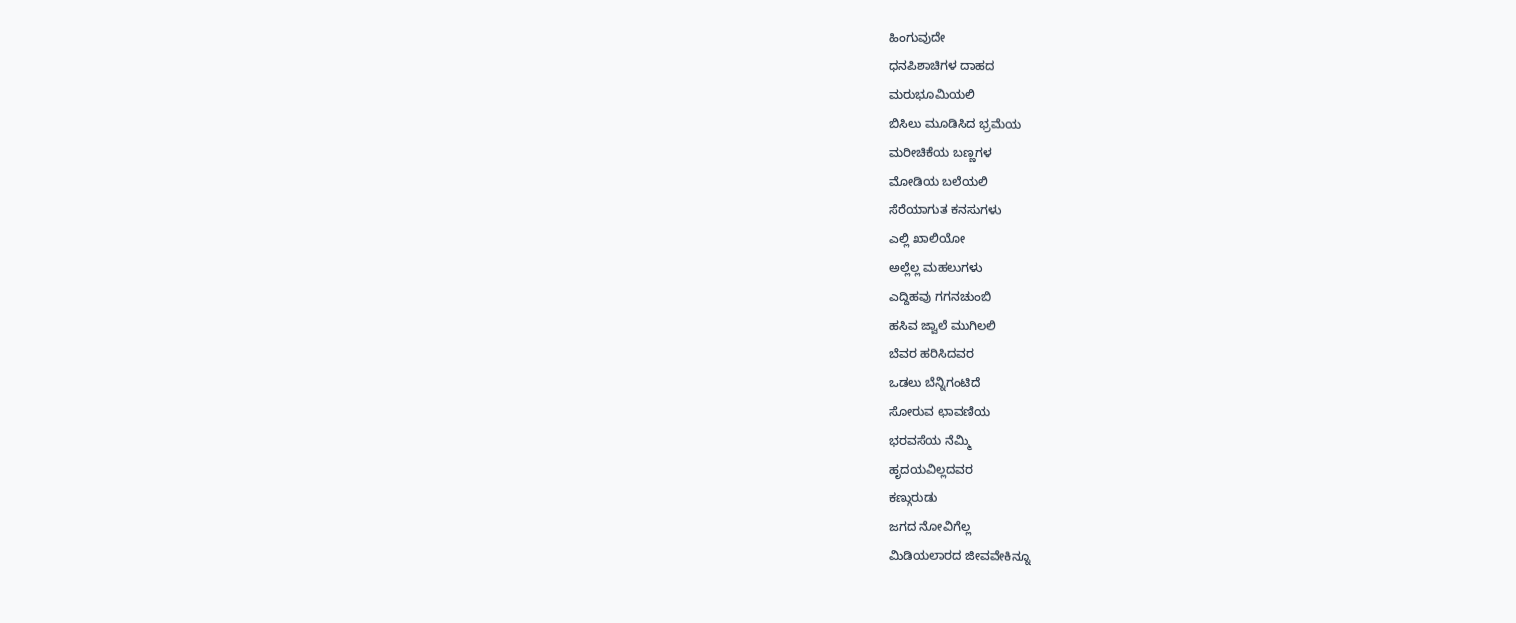ಹಿಂಗುವುದೇ
ಧನಪಿಶಾಚಿಗಳ ದಾಹದ
ಮರುಭೂಮಿಯಲಿ
ಬಿಸಿಲು ಮೂಡಿಸಿದ ಭ್ರಮೆಯ
ಮರೀಚಿಕೆಯ ಬಣ್ಣಗಳ
ಮೋಡಿಯ ಬಲೆಯಲಿ
ಸೆರೆಯಾಗುತ ಕನಸುಗಳು
ಎಲ್ಲಿ ಖಾಲಿಯೋ
ಅಲ್ಲೆಲ್ಲ ಮಹಲುಗಳು
ಎದ್ದಿಹವು ಗಗನಚುಂಬಿ
ಹಸಿವ ಜ್ವಾಲೆ ಮುಗಿಲಲಿ
ಬೆವರ ಹರಿಸಿದವರ
ಒಡಲು ಬೆನ್ನಿಗಂಟಿದೆ
ಸೋರುವ ಛಾವಣಿಯ
ಭರವಸೆಯ ನೆಮ್ಮಿ
ಹೃದಯವಿಲ್ಲದವರ
ಕಣ್ಗುರುಡು
ಜಗದ ನೋವಿಗೆಲ್ಲ
ಮಿಡಿಯಲಾರದ ಜೀವವೇಕಿನ್ನೂ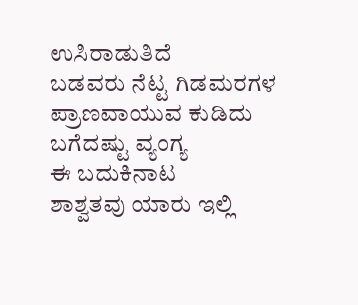ಉಸಿರಾಡುತಿದೆ
ಬಡವರು ನೆಟ್ಟ ಗಿಡಮರಗಳ
ಪ್ರಾಣವಾಯುವ ಕುಡಿದು
ಬಗೆದಷ್ಟು ವ್ಯಂಗ್ಯ
ಈ ಬದುಕಿನಾಟ
ಶಾಶ್ವತವು ಯಾರು ಇಲ್ಲಿ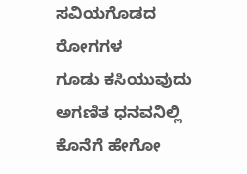ಸವಿಯಗೊಡದ ರೋಗಗಳ
ಗೂಡು ಕಸಿಯುವುದು
ಅಗಣಿತ ಧನವನಿಲ್ಲಿ
ಕೊನೆಗೆ ಹೇಗೋ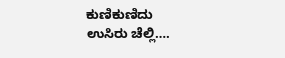ಕುಣಿಕುಣಿದು
ಉಸಿರು ಚೆಲ್ಲಿ….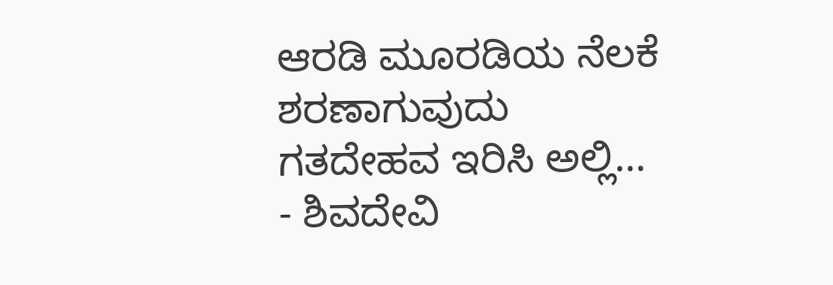ಆರಡಿ ಮೂರಡಿಯ ನೆಲಕೆ
ಶರಣಾಗುವುದು
ಗತದೇಹವ ಇರಿಸಿ ಅಲ್ಲಿ…
- ಶಿವದೇವಿ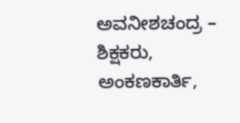ಅವನೀಶಚಂದ್ರ – ಶಿಕ್ಷಕರು, ಅಂಕಣಕಾರ್ತಿ,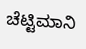ಚೆಟ್ಟಿಮಾನಿ